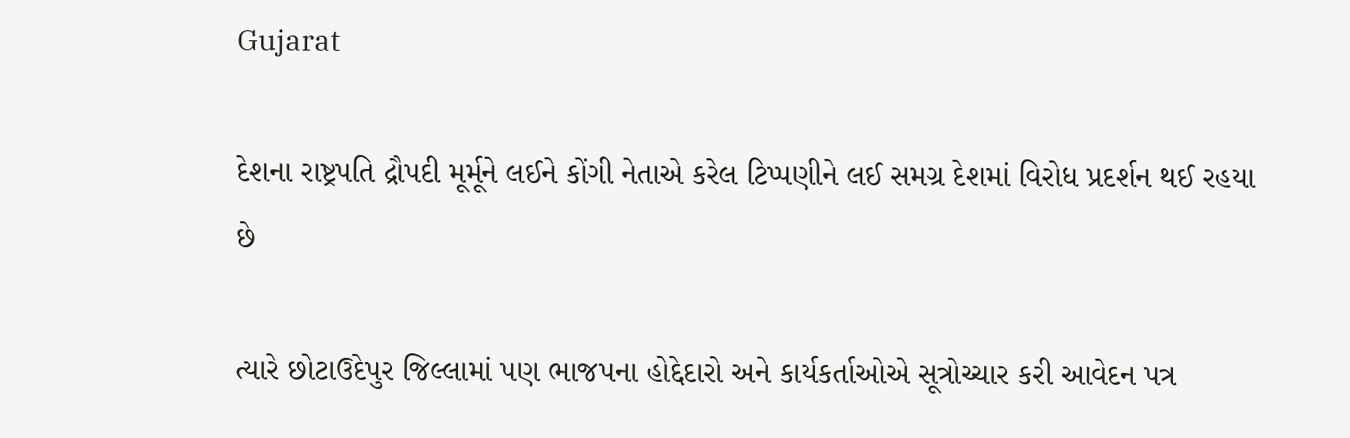Gujarat

દેશના રાષ્ટ્રપતિ દ્રૌપદી મૂર્મૂને લઈને કોંગી નેતાએ કરેલ ટિપ્પણીને લઈ સમગ્ર દેશમાં વિરોધ પ્રદર્શન થઈ રહયા છે

ત્યારે છોટાઉદેપુર જિલ્લામાં પણ ભાજપના હોદ્દેદારો અને કાર્યકર્તાઓએ સૂત્રોચ્ચાર કરી આવેદન પત્ર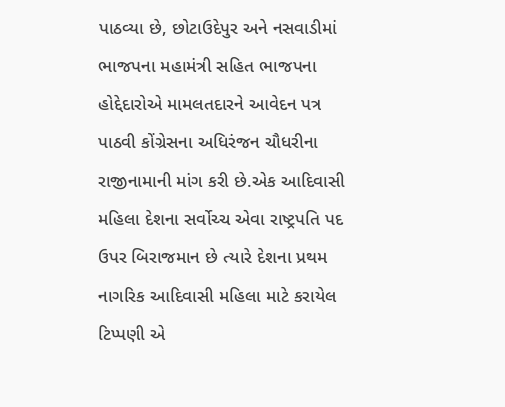પાઠવ્યા છે, છોટાઉદેપુર અને નસવાડીમાં ભાજપના મહામંત્રી સહિત ભાજપના હોદ્દેદારોએ મામલતદારને આવેદન પત્ર પાઠવી કોંગ્રેસના અધિરંજન ચૌધરીના રાજીનામાની માંગ કરી છે.એક આદિવાસી મહિલા દેશના સર્વોચ્ચ એવા રાષ્ટ્રપતિ પદ ઉપર બિરાજમાન છે ત્યારે દેશના પ્રથમ નાગરિક આદિવાસી મહિલા માટે કરાયેલ ટિપ્પણી એ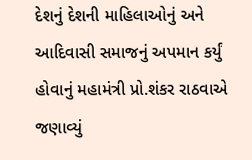દેશનું દેશની માહિલાઓનું અને આદિવાસી સમાજનું અપમાન કર્યું હોવાનું મહામંત્રી પ્રો.શંકર રાઠવાએ જણાવ્યું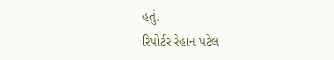હતું.
રિપોર્ટર રેહાન પટેલ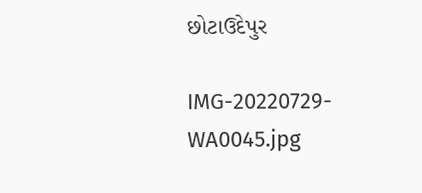છોટાઉદેપુર

IMG-20220729-WA0045.jpg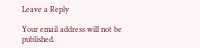Leave a Reply

Your email address will not be published.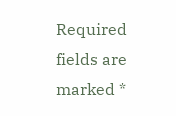Required fields are marked *